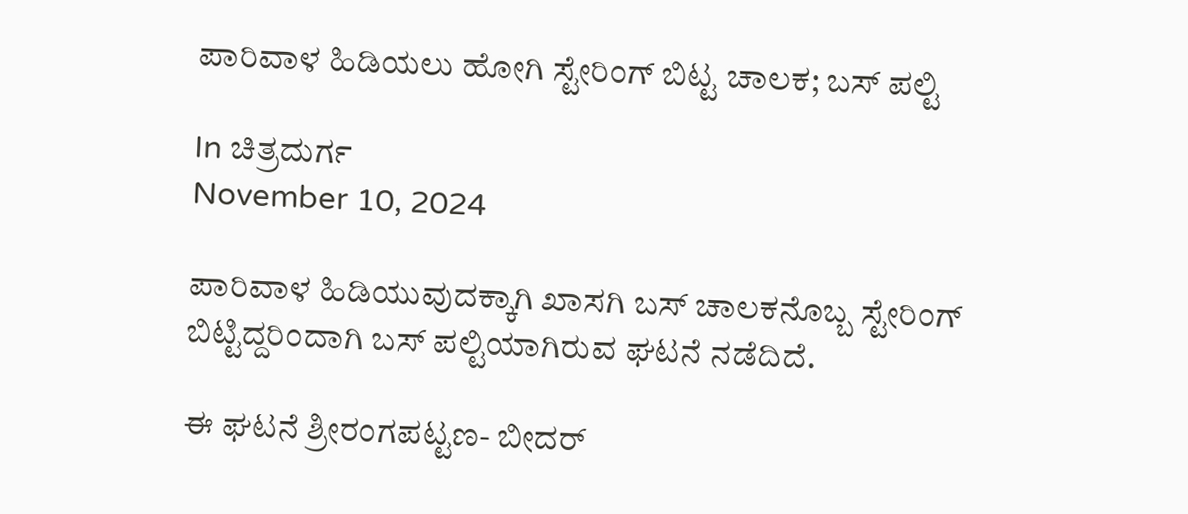ಪಾರಿವಾಳ ಹಿಡಿಯಲು ಹೋಗಿ ಸ್ಟೇರಿಂಗ್ ಬಿಟ್ಟ ಚಾಲಕ; ಬಸ್ ಪಲ್ಟಿ

In ಚಿತ್ರದುರ್ಗ
November 10, 2024

ಪಾರಿವಾಳ ಹಿಡಿಯುವುದಕ್ಕಾಗಿ ಖಾಸಗಿ ಬಸ್‌ ಚಾಲಕನೊಬ್ಬ ಸ್ಟೇರಿಂಗ್‌ ಬಿಟ್ಟಿದ್ದರಿಂದಾಗಿ ಬಸ್ ಪಲ್ಟಿಯಾಗಿರುವ ಘಟನೆ ನಡೆದಿದೆ.

ಈ ಘಟನೆ ಶ್ರೀರಂಗಪಟ್ಟಣ- ಬೀದರ್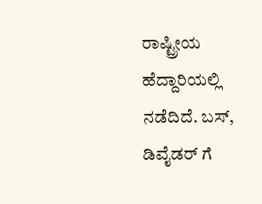ರಾಷ್ಟ್ರೀಯ ಹೆದ್ದಾರಿಯಲ್ಲಿ ನಡೆದಿದೆ. ಬಸ್‌, ಡಿವೈಡರ್‌ ಗೆ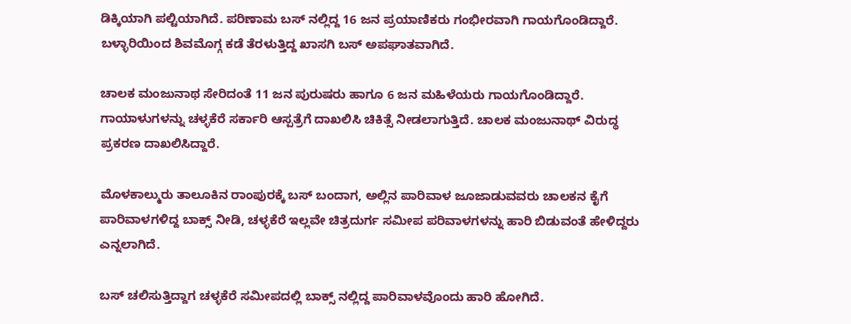ಡಿಕ್ಕಿಯಾಗಿ ಪಲ್ಟಿಯಾಗಿದೆ. ಪರಿಣಾಮ ಬಸ್ ನಲ್ಲಿದ್ದ 16 ಜನ ಪ್ರಯಾಣಿಕರು ಗಂಭೀರವಾಗಿ ಗಾಯಗೊಂಡಿದ್ದಾರೆ. ಬಳ್ಳಾರಿಯಿಂದ ಶಿವಮೊಗ್ಗ ಕಡೆ ತೆರಳುತ್ತಿದ್ದ ಖಾಸಗಿ ಬಸ್ ಅಪಘಾತವಾಗಿದೆ.

ಚಾಲಕ ಮಂಜುನಾಥ ಸೇರಿದಂತೆ 11 ಜನ ಪುರುಷರು ಹಾಗೂ 6 ಜನ ಮಹಿಳೆಯರು ಗಾಯಗೊಂಡಿದ್ದಾರೆ. ಗಾಯಾಳುಗಳನ್ನು ಚಳ್ಳಕೆರೆ ಸರ್ಕಾರಿ ಆಸ್ಪತ್ರೆಗೆ ದಾಖಲಿಸಿ ಚಿಕಿತ್ಸೆ ನೀಡಲಾಗುತ್ತಿದೆ. ಚಾಲಕ ಮಂಜುನಾಥ್‌ ವಿರುದ್ಧ ಪ್ರಕರಣ ದಾಖಲಿಸಿದ್ದಾರೆ.

ಮೊಳಕಾಲ್ಮುರು ತಾಲೂಕಿನ ರಾಂಪುರಕ್ಕೆ ಬಸ್‌ ಬಂದಾಗ, ಅಲ್ಲಿನ ಪಾರಿವಾಳ ಜೂಜಾಡುವವರು ಚಾಲಕನ ಕೈಗೆ ಪಾರಿವಾಳಗಳಿದ್ದ ಬಾಕ್ಸ್‌ ನೀಡಿ, ಚಳ್ಳಕೆರೆ ಇಲ್ಲವೇ ಚಿತ್ರದುರ್ಗ ಸಮೀಪ ಪರಿವಾಳಗಳನ್ನು ಹಾರಿ ಬಿಡುವಂತೆ ಹೇಳಿದ್ದರು ಎನ್ನಲಾಗಿದೆ.

ಬಸ್ ಚಲಿಸುತ್ತಿದ್ದಾಗ ಚಳ್ಳಕೆರೆ ಸಮೀಪದಲ್ಲಿ ಬಾಕ್ಸ್ ನಲ್ಲಿದ್ದ ಪಾರಿವಾಳವೊಂದು ಹಾರಿ ಹೋಗಿದೆ.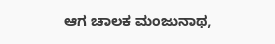ಆಗ ಚಾಲಕ ಮಂಜುನಾಥ,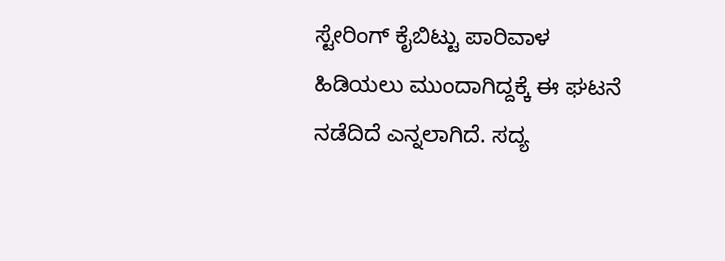ಸ್ಟೇರಿಂಗ್‌ ಕೈಬಿಟ್ಟು ಪಾರಿವಾಳ ಹಿಡಿಯಲು ಮುಂದಾಗಿದ್ದಕ್ಕೆ ಈ ಘಟನೆ ನಡೆದಿದೆ ಎನ್ನಲಾಗಿದೆ. ಸದ್ಯ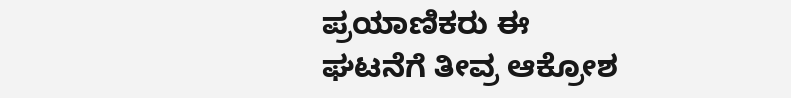ಪ್ರಯಾಣಿಕರು ಈ ಘಟನೆಗೆ ತೀವ್ರ ಆಕ್ರೋಶ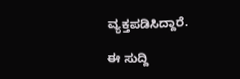ವ್ಯಕ್ತಪಡಿಸಿದ್ದಾರೆ.

ಈ ಸುದ್ದಿ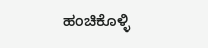ಹಂಚಿಕೊಳ್ಳಿ